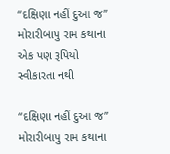“દક્ષિણા નહીં દુઆ જ” મોરારીબાપુ રામ કથાના એક પણ રૂપિયો સ્વીકારતા નથી

“દક્ષિણા નહીં દુઆ જ” મોરારીબાપુ રામ કથાના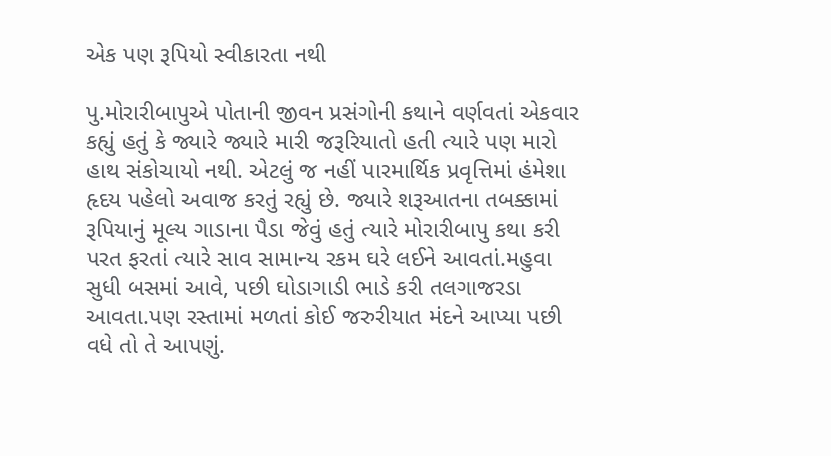એક પણ રૂપિયો સ્વીકારતા નથી

પુ.મોરારીબાપુએ પોતાની જીવન પ્રસંગોની કથાને વર્ણવતાં એકવાર કહ્યું હતું કે જ્યારે જ્યારે મારી જરૂરિયાતો હતી ત્યારે પણ મારો હાથ સંકોચાયો નથી. એટલું જ નહીં પારમાર્થિક પ્રવૃત્તિમાં હંમેશા હૃદય પહેલો અવાજ કરતું રહ્યું છે. જ્યારે શરૂઆતના તબક્કામાં રૂપિયાનું મૂલ્ય ગાડાના પૈડા જેવું હતું ત્યારે મોરારીબાપુ કથા કરી પરત ફરતાં ત્યારે સાવ સામાન્ય રકમ ઘરે લઈને આવતાં.મહુવા સુધી બસમાં આવે, પછી ઘોડાગાડી ભાડે કરી તલગાજરડા આવતા.પણ રસ્તામાં મળતાં કોઈ જરુરીયાત મંદને આપ્યા પછી વધે તો તે આપણું.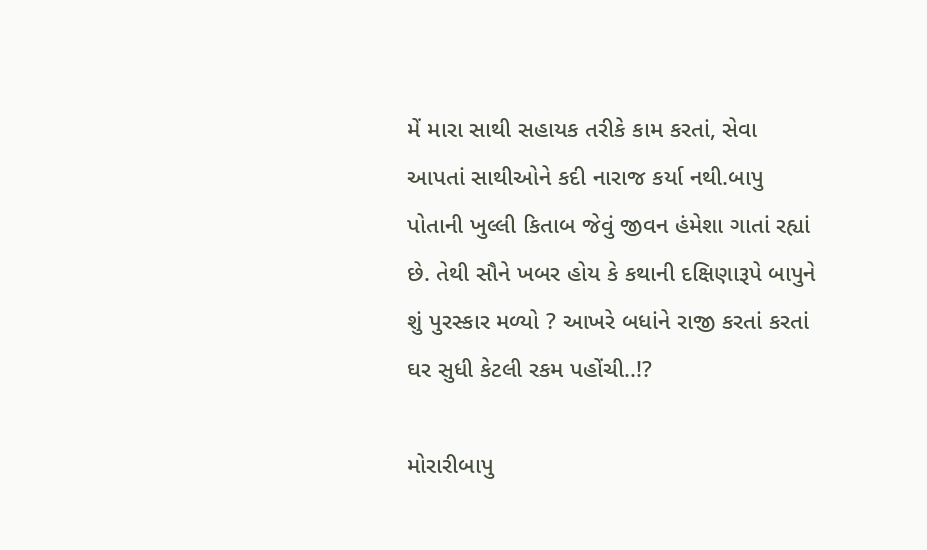મેં મારા સાથી સહાયક તરીકે કામ કરતાં, સેવા આપતાં સાથીઓને કદી નારાજ કર્યા નથી.બાપુ પોતાની ખુલ્લી કિતાબ જેવું જીવન હંમેશા ગાતાં રહ્યાં છે. તેથી સૌને ખબર હોય કે કથાની દક્ષિણારૂપે બાપુને શું પુરસ્કાર મળ્યો ? આખરે બધાંને રાજી કરતાં કરતાં ઘર સુધી કેટલી રકમ પહોંચી..!?

મોરારીબાપુ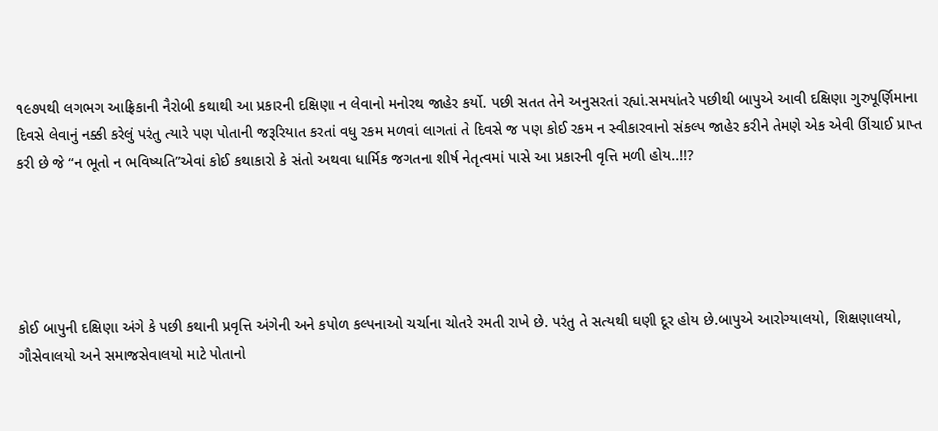૧૯૭૫થી લગભગ આફ્રિકાની નૈરોબી કથાથી આ પ્રકારની દક્ષિણા ન લેવાનો મનોરથ જાહેર કર્યો. પછી સતત તેને અનુસરતાં રહ્યાં.સમયાંતરે પછીથી બાપુએ આવી દક્ષિણા ગુરુપૂર્ણિમાના દિવસે લેવાનું નક્કી કરેલું પરંતુ ત્યારે પણ પોતાની જરૂરિયાત કરતાં વધુ રકમ મળવાં લાગતાં તે દિવસે જ પણ કોઈ રકમ ન સ્વીકારવાનો સંકલ્પ જાહેર કરીને તેમણે એક એવી ઊંચાઈ પ્રાપ્ત કરી છે જે “ન ભૂતો ન ભવિષ્યતિ”એવાં કોઈ કથાકારો કે સંતો અથવા ધાર્મિક જગતના શીર્ષ નેતૃત્વમાં પાસે આ પ્રકારની વૃત્તિ મળી હોય..!!?





કોઈ બાપુની દક્ષિણા અંગે કે પછી કથાની પ્રવૃત્તિ અંગેની અને કપોળ કલ્પનાઓ ચર્ચાના ચોતરે રમતી રાખે છે. પરંતુ તે સત્યથી ઘણી દૂર હોય છે.બાપુએ આરોગ્યાલયો, શિક્ષણાલયો, ગૌસેવાલયો અને સમાજસેવાલયો માટે પોતાનો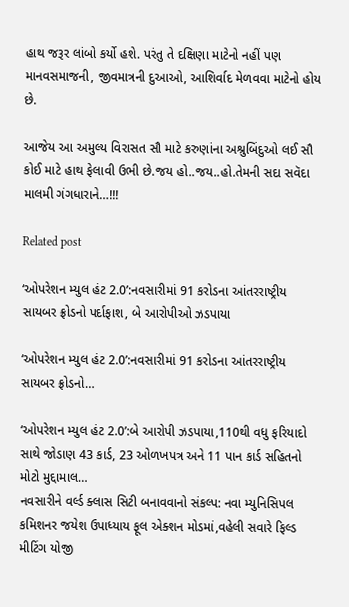હાથ જરૂર લાંબો કર્યો હશે. પરંતુ તે દક્ષિણા માટેનો નહીં પણ માનવસમાજની, જીવમાત્રની દુઆઓ, આશિર્વાદ મેળવવા માટેનો હોય છે.

આજેય આ અમુલ્ય વિરાસત સૌ માટે કરુણાંના અશ્રુબિંદુઓ લઈ સૌ કોઈ માટે હાથ ફેલાવી ઉભી છે.જય હો..જય..હો.તેમની સદા સવૅદા માલમી ગંગધારાને…!!!

Related post

‘ઓપરેશન મ્યુલ હંટ 2.0’:નવસારીમાં 91 કરોડના આંતરરાષ્ટ્રીય સાયબર ફ્રોડનો પર્દાફાશ, બે આરોપીઓ ઝડપાયા

‘ઓપરેશન મ્યુલ હંટ 2.0’:નવસારીમાં 91 કરોડના આંતરરાષ્ટ્રીય સાયબર ફ્રોડનો…

‘ઓપરેશન મ્યુલ હંટ 2.0’:બે આરોપી ઝડપાયા,110થી વધુ ફરિયાદો સાથે જોડાણ 43 કાર્ડ, 23 ઓળખપત્ર અને 11 પાન કાર્ડ સહિતનો મોટો મુદ્દામાલ…
નવસારીને વર્લ્ડ ક્લાસ સિટી બનાવવાનો સંકલ્પ: નવા મ્યુનિસિપલ કમિશનર જયેશ ઉપાધ્યાય ફૂલ એક્શન મોડમાં,વહેલી સવારે ફિલ્ડ મીટિંગ યોજી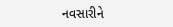નવસારીને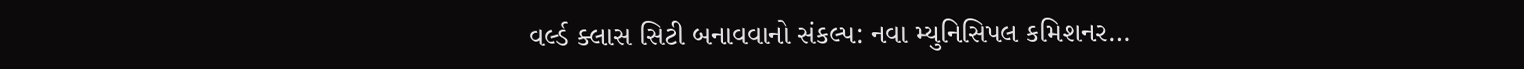વર્લ્ડ ક્લાસ સિટી બનાવવાનો સંકલ્પ: નવા મ્યુનિસિપલ કમિશનર…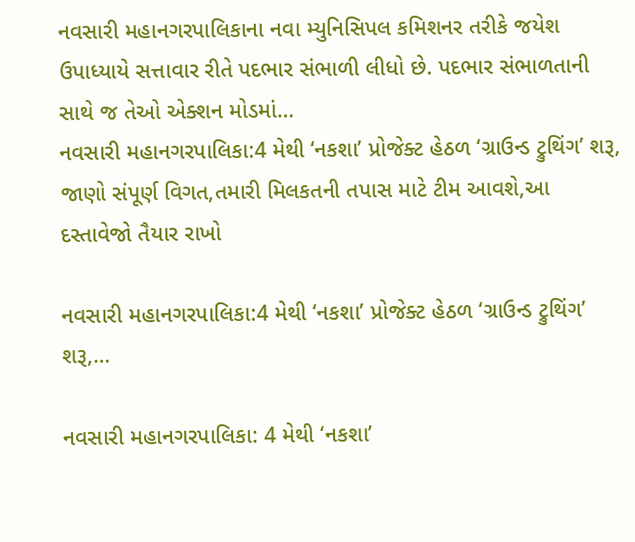નવસારી મહાનગરપાલિકાના નવા મ્યુનિસિપલ કમિશનર તરીકે જયેશ ઉપાધ્યાયે સત્તાવાર રીતે પદભાર સંભાળી લીધો છે. પદભાર સંભાળતાની સાથે જ તેઓ એક્શન મોડમાં…
નવસારી મહાનગરપાલિકા:4 મેથી ‘નકશા’ પ્રોજેક્ટ હેઠળ ‘ગ્રાઉન્ડ ટ્રુથિંગ’ શરૂ, જાણો સંપૂર્ણ વિગત,તમારી મિલકતની તપાસ માટે ટીમ આવશે,આ દસ્તાવેજો તૈયાર રાખો

નવસારી મહાનગરપાલિકા:4 મેથી ‘નકશા’ પ્રોજેક્ટ હેઠળ ‘ગ્રાઉન્ડ ટ્રુથિંગ’ શરૂ,…

નવસારી મહાનગરપાલિકા: 4 મેથી ‘નકશા’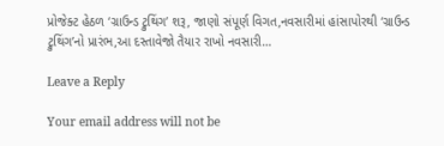પ્રોજેક્ટ હેઠળ ‘ગ્રાઉન્ડ ટ્રુથિંગ’ શરૂ, જાણો સંપૂર્ણ વિગત,નવસારીમાં હાંસાપોરથી ‘ગ્રાઉન્ડ ટ્રુથિંગ’નો પ્રારંભ,આ દસ્તાવેજો તૈયાર રાખો નવસારી…

Leave a Reply

Your email address will not be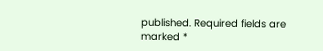published. Required fields are marked *